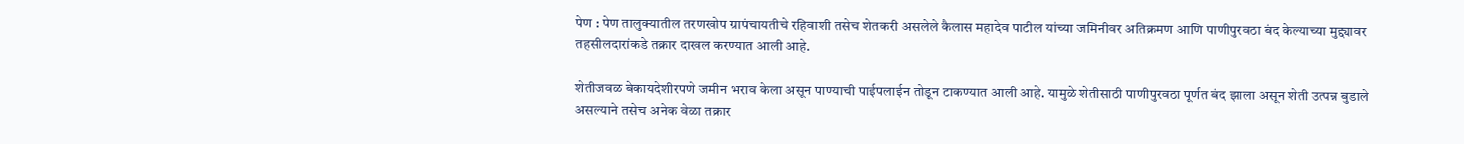पेण : पेण तालुक्यातील तरणखोप ग्रापंचायतीचे रहिवाशी तसेच शेतकरी असलेले कैलास महादेव पाटील यांच्या जमिनीवर अतिक्रमण आणि पाणीपुरवठा बंद केल्याच्या मुद्द्यावर तहसीलदारांकडे तक्रार दाखल करण्यात आली आहे.

शेतीजवळ बेकायदेशीरपणे जमीन भराव केला असून पाण्याची पाईपलाईन तोडून टाकण्यात आली आहे. यामुळे शेतीसाठी पाणीपुरवठा पूर्णत बंद झाला असून शेती उत्पन्न बुडाले असल्याने तसेच अनेक वेळा तक्रार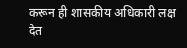करून ही शासकीय अधिकारी लक्ष देत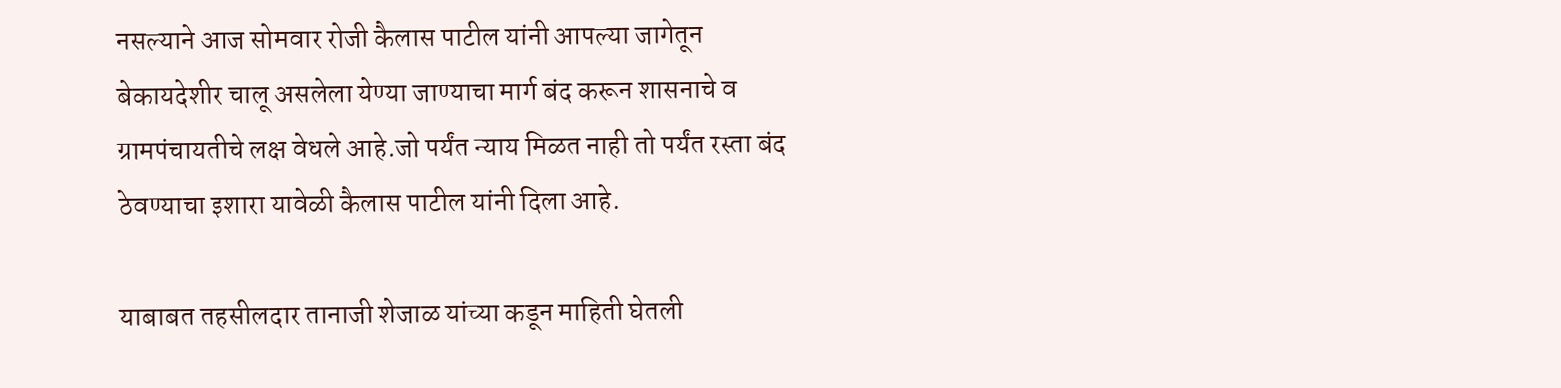नसल्याने आज सोमवार रोजी कैलास पाटील यांनी आपल्या जागेतून बेकायदेशीर चालू असलेला येण्या जाण्याचा मार्ग बंद करून शासनाचे व ग्रामपंचायतीचे लक्ष वेधले आहे.जो पर्यंत न्याय मिळत नाही तो पर्यंत रस्ता बंद ठेवण्याचा इशारा यावेळी कैलास पाटील यांनी दिला आहे.

याबाबत तहसीलदार तानाजी शेजाळ यांच्या कडून माहिती घेतली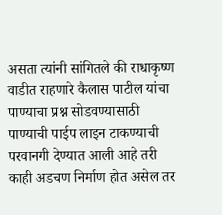असता त्यांनी सांगितले की राधाकृष्ण वाडीत राहणारे कैलास पाटील यांचा पाण्याचा प्रश्न सोडवण्यासाठी पाण्याची पाईप लाइन टाकण्याची परवानगी देण्यात आली आहे तरी काही अडचण निर्माण होत असेल तर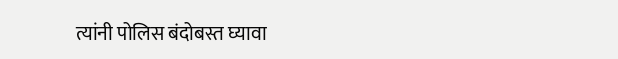त्यांनी पोलिस बंदोबस्त घ्यावा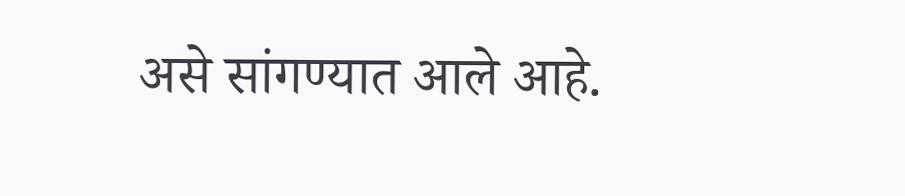असे सांगण्यात आले आहे.